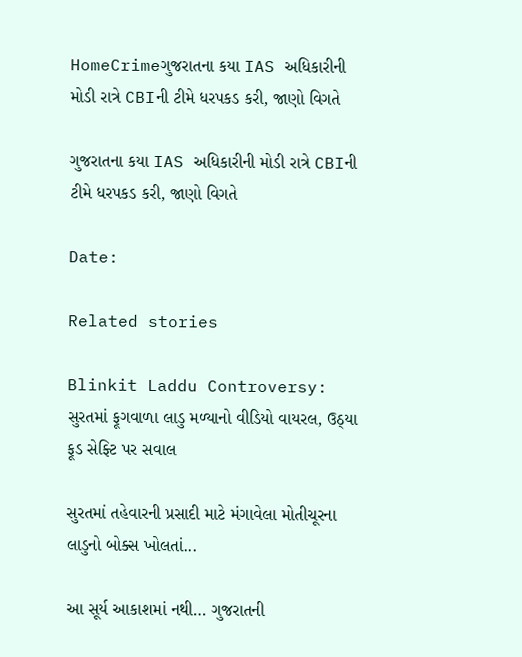HomeCrimeગુજરાતના કયા IAS અધિકારીની મોડી રાત્રે CBIની ટીમે ધરપકડ કરી, જાણો વિગતે

ગુજરાતના કયા IAS અધિકારીની મોડી રાત્રે CBIની ટીમે ધરપકડ કરી, જાણો વિગતે

Date:

Related stories

Blinkit Laddu Controversy: સુરતમાં ફૂગવાળા લાડુ મળ્યાનો વીડિયો વાયરલ, ઉઠ્યા ફૂડ સેફ્ટિ પર સવાલ

સુરતમાં તહેવારની પ્રસાદી માટે મંગાવેલા મોતીચૂરના લાડુનો બોક્સ ખોલતાં...

આ સૂર્ય આકાશમાં નથી… ગુજરાતની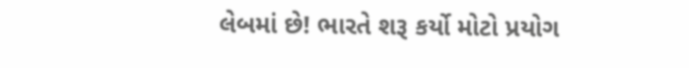લેબમાં છે! ભારતે શરૂ કર્યો મોટો પ્રયોગ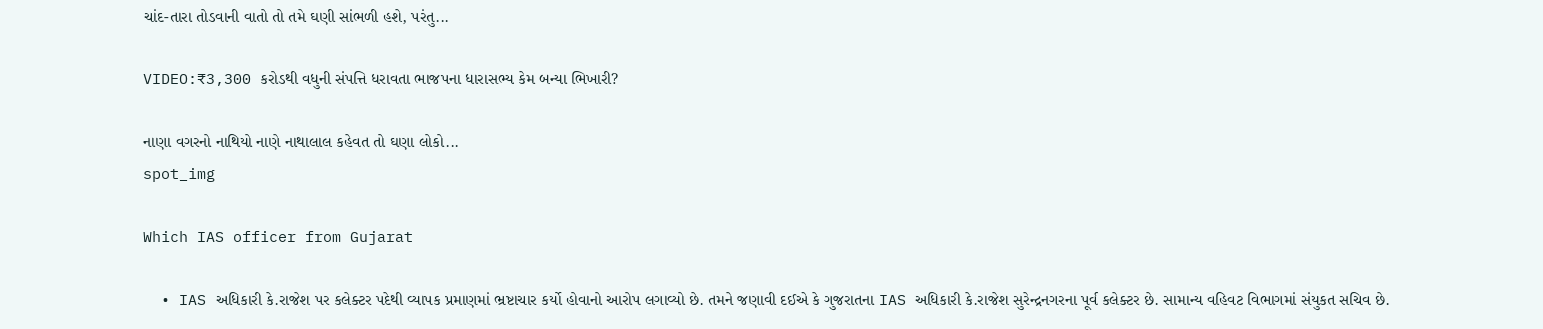ચાંદ-તારા તોડવાની વાતો તો તમે ઘણી સાંભળી હશે, પરંતુ...

VIDEO:₹3,300 કરોડથી વધુની સંપત્તિ ધરાવતા ભાજપના ધારાસભ્ય કેમ બન્યા ભિખારી?

નાણા વગરનો નાથિયો નાણે નાથાલાલ કહેવત તો ઘણા લોકો...
spot_img

Which IAS officer from Gujarat

  • IAS અધિકારી કે.રાજેશ પર કલેક્ટર પદેથી વ્યાપક પ્રમાણમાં ભ્રષ્ટાચાર કર્યો હોવાનો આરોપ લગાવ્યો છે. તમને જણાવી દઈએ કે ગુજરાતના IAS અધિકારી કે.રાજેશ સુરેન્દ્રનગરના પૂર્વ કલેક્ટર છે. સામાન્ય વહિવટ વિભાગમાં સંયુકત સચિવ છે.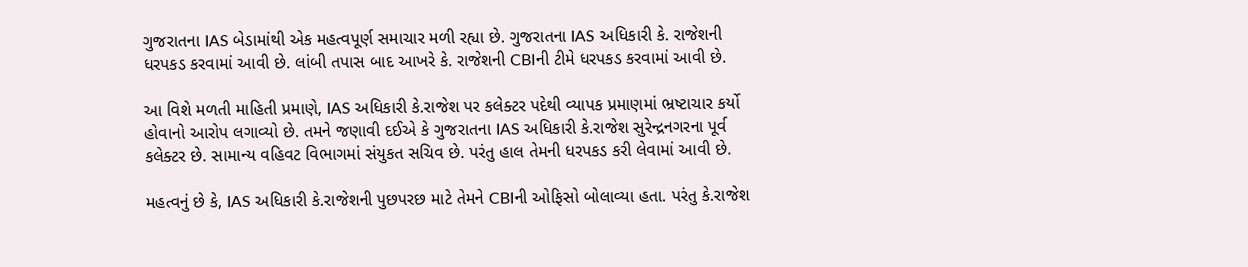ગુજરાતના IAS બેડામાંથી એક મહત્વપૂર્ણ સમાચાર મળી રહ્યા છે. ગુજરાતના IAS અધિકારી કે. રાજેશની ધરપકડ કરવામાં આવી છે. લાંબી તપાસ બાદ આખરે કે. રાજેશની CBIની ટીમે ધરપકડ કરવામાં આવી છે.

આ વિશે મળતી માહિતી પ્રમાણે, IAS અધિકારી કે.રાજેશ પર કલેક્ટર પદેથી વ્યાપક પ્રમાણમાં ભ્રષ્ટાચાર કર્યો હોવાનો આરોપ લગાવ્યો છે. તમને જણાવી દઈએ કે ગુજરાતના IAS અધિકારી કે.રાજેશ સુરેન્દ્રનગરના પૂર્વ કલેક્ટર છે. સામાન્ય વહિવટ વિભાગમાં સંયુકત સચિવ છે. પરંતુ હાલ તેમની ધરપકડ કરી લેવામાં આવી છે.

મહત્વનું છે કે, IAS અધિકારી કે.રાજેશની પુછપરછ માટે તેમને CBIની ઓફિસો બોલાવ્યા હતા. પરંતુ કે.રાજેશ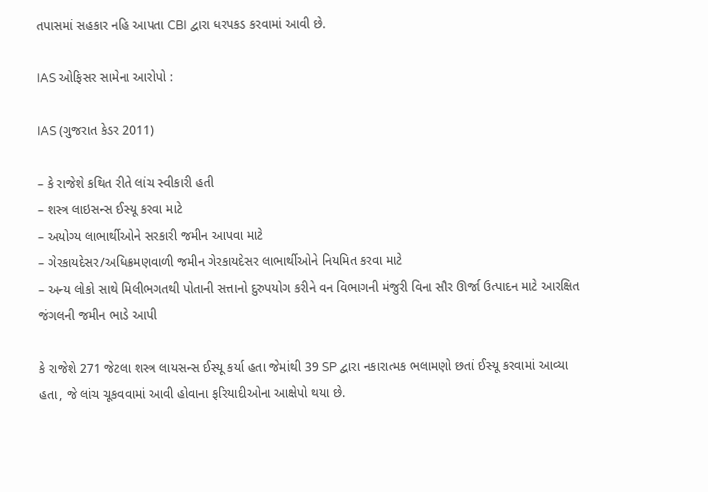તપાસમાં સહકાર નહિ આપતા CBI દ્વારા ધરપકડ કરવામાં આવી છે.

IAS ઓફિસર સામેના આરોપો :

IAS (ગુજરાત કેડર 2011)

– કે રાજેશે કથિત રીતે લાંચ સ્વીકારી હતી
– શસ્ત્ર લાઇસન્સ ઈસ્યૂ કરવા માટે
– અયોગ્ય લાભાર્થીઓને સરકારી જમીન આપવા માટે
– ગેરકાયદેસર/અધિક્રમણવાળી જમીન ગેરકાયદેસર લાભાર્થીઓને નિયમિત કરવા માટે
– અન્ય લોકો સાથે મિલીભગતથી પોતાની સત્તાનો દુરુપયોગ કરીને વન વિભાગની મંજુરી વિના સૌર ઊર્જા ઉત્પાદન માટે આરક્ષિત જંગલની જમીન ભાડે આપી

કે રાજેશે 271 જેટલા શસ્ત્ર લાયસન્સ ઈસ્યૂ કર્યા હતા જેમાંથી 39 SP દ્વારા નકારાત્મક ભલામણો છતાં ઈસ્યૂ કરવામાં આવ્યા હતા, જે લાંચ ચૂકવવામાં આવી હોવાના ફરિયાદીઓના આક્ષેપો થયા છે.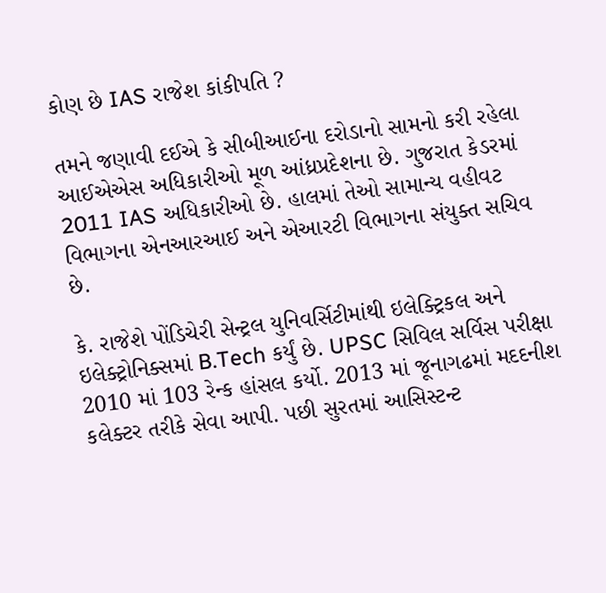કોણ છે IAS રાજેશ કાંકીપતિ ?

તમને જણાવી દઈએ કે સીબીઆઈના દરોડાનો સામનો કરી રહેલા આઈએએસ અધિકારીઓ મૂળ આંધ્રપ્રદેશના છે. ગુજરાત કેડરમાં 2011 IAS અધિકારીઓ છે. હાલમાં તેઓ સામાન્ય વહીવટ વિભાગના એનઆરઆઈ અને એઆરટી વિભાગના સંયુક્ત સચિવ છે.

કે. રાજેશે પોંડિચેરી સેન્ટ્રલ યુનિવર્સિટીમાંથી ઇલેક્ટ્રિકલ અને ઇલેક્ટ્રોનિક્સમાં B.Tech કર્યું છે. UPSC સિવિલ સર્વિસ પરીક્ષા 2010 માં 103 રેન્ક હાંસલ કર્યો. 2013 માં જૂનાગઢમાં મદદનીશ કલેક્ટર તરીકે સેવા આપી. પછી સુરતમાં આસિસ્ટન્ટ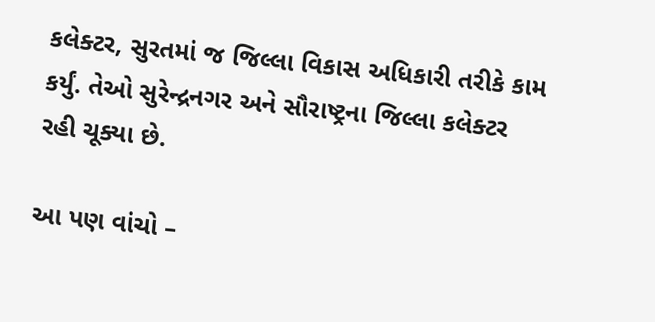કલેક્ટર, સુરતમાં જ જિલ્લા વિકાસ અધિકારી તરીકે કામ કર્યું. તેઓ સુરેન્દ્રનગર અને સૌરાષ્ટ્રના જિલ્લા કલેક્ટર રહી ચૂક્યા છે.

આ પણ વાંચો –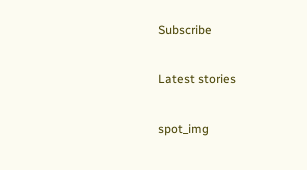Subscribe

Latest stories

spot_img